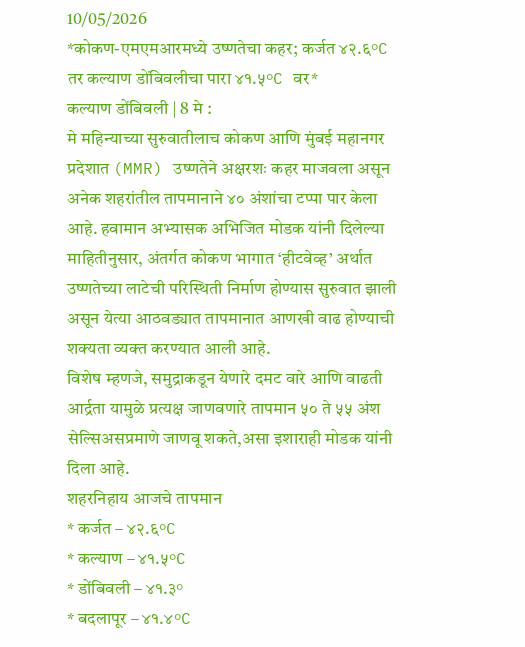10/05/2026
*कोकण-एमएमआरमध्ये उष्णतेचा कहर; कर्जत ४२.६°C तर कल्याण डोंबिवलीचा पारा ४१.५°C वर*
कल्याण डोंबिवली | 8 मे :
मे महिन्याच्या सुरुवातीलाच कोकण आणि मुंबई महानगर प्रदेशात (MMR) उष्णतेने अक्षरशः कहर माजवला असून अनेक शहरांतील तापमानाने ४० अंशांचा टप्पा पार केला आहे. हवामान अभ्यासक अभिजित मोडक यांनी दिलेल्या माहितीनुसार, अंतर्गत कोकण भागात ‘हीटवेव्ह’ अर्थात उष्णतेच्या लाटेची परिस्थिती निर्माण होण्यास सुरुवात झाली असून येत्या आठवड्यात तापमानात आणखी वाढ होण्याची शक्यता व्यक्त करण्यात आली आहे.
विशेष म्हणजे, समुद्राकडून येणारे दमट वारे आणि वाढती आर्द्रता यामुळे प्रत्यक्ष जाणवणारे तापमान ५० ते ५५ अंश सेल्सिअसप्रमाणे जाणवू शकते,असा इशाराही मोडक यांनी दिला आहे.
शहरनिहाय आजचे तापमान
* कर्जत – ४२.६°C
* कल्याण – ४१.५°C
* डोंबिवली – ४१.३°
* बदलापूर – ४१.४°C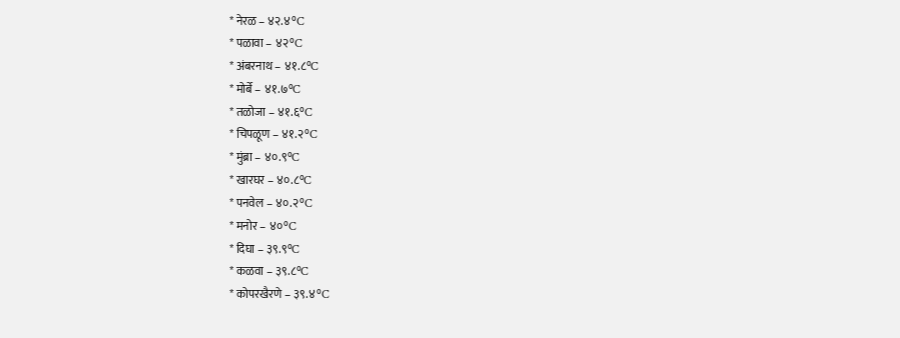* नेरळ – ४२.४°C
* पळावा – ४२°C
* अंबरनाथ – ४१.८°C
* मोर्बे – ४१.७°C
* तळोजा – ४१.६°C
* चिपळूण – ४१.२°C
* मुंब्रा – ४०.९°C
* खारघर – ४०.८°C
* पनवेल – ४०.२°C
* मनोर – ४०°C
* दिघा – ३९.९°C
* कळवा – ३९.८°C
* कोपरखैरणे – ३९.४°C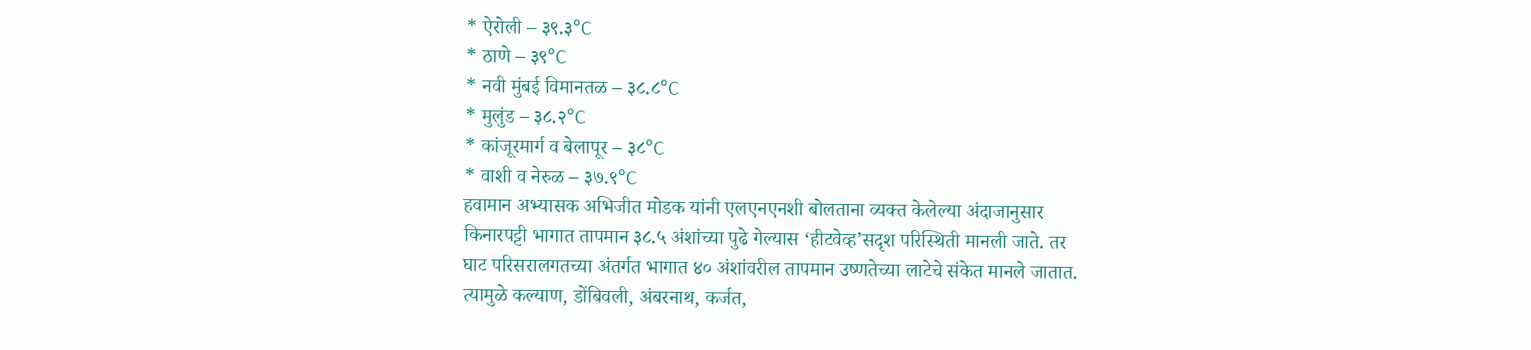* ऐरोली – ३९.३°C
* ठाणे – ३९°C
* नवी मुंबई विमानतळ – ३८.८°C
* मुलुंड – ३८.२°C
* कांजूरमार्ग व बेलापूर – ३८°C
* वाशी व नेरुळ – ३७.९°C
हवामान अभ्यासक अभिजीत मोडक यांनी एलएनएनशी बोलताना व्यक्त केलेल्या अंदाजानुसार किनारपट्टी भागात तापमान ३८.५ अंशांच्या पुढे गेल्यास ‘हीटवेव्ह’सदृश परिस्थिती मानली जाते. तर घाट परिसरालगतच्या अंतर्गत भागात ४० अंशांवरील तापमान उष्णतेच्या लाटेचे संकेत मानले जातात. त्यामुळे कल्याण, डोंबिवली, अंबरनाथ, कर्जत,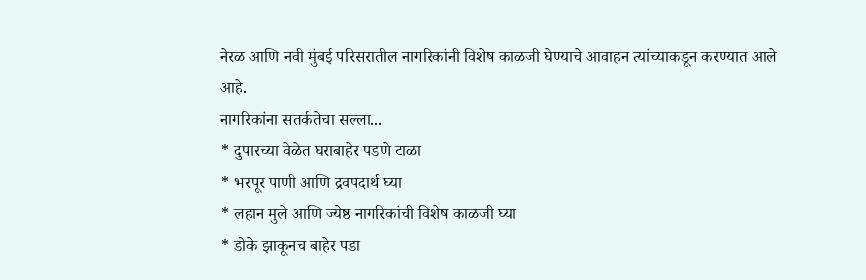नेरळ आणि नवी मुंबई परिसरातील नागरिकांनी विशेष काळजी घेण्याचे आवाहन त्यांच्याकडून करण्यात आले आहे.
नागरिकांना सतर्कतेचा सल्ला...
* दुपारच्या वेळेत घराबाहेर पडणे टाळा
* भरपूर पाणी आणि द्रवपदार्थ घ्या
* लहान मुले आणि ज्येष्ठ नागरिकांची विशेष काळजी घ्या
* डोके झाकूनच बाहेर पडा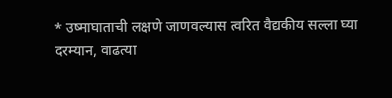* उष्माघाताची लक्षणे जाणवल्यास त्वरित वैद्यकीय सल्ला घ्या
दरम्यान, वाढत्या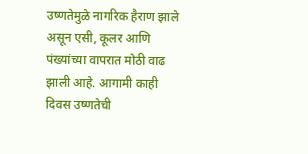उष्णतेमुळे नागरिक हैराण झाले असून एसी, कूलर आणि पंख्यांच्या वापरात मोठी वाढ झाली आहे. आगामी काही दिवस उष्णतेची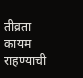तीव्रता कायम राहण्याची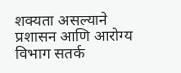शक्यता असल्याने प्रशासन आणि आरोग्य विभाग सतर्क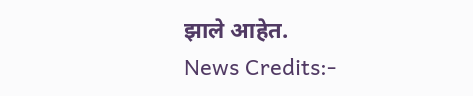झाले आहेत.
News Credits:-